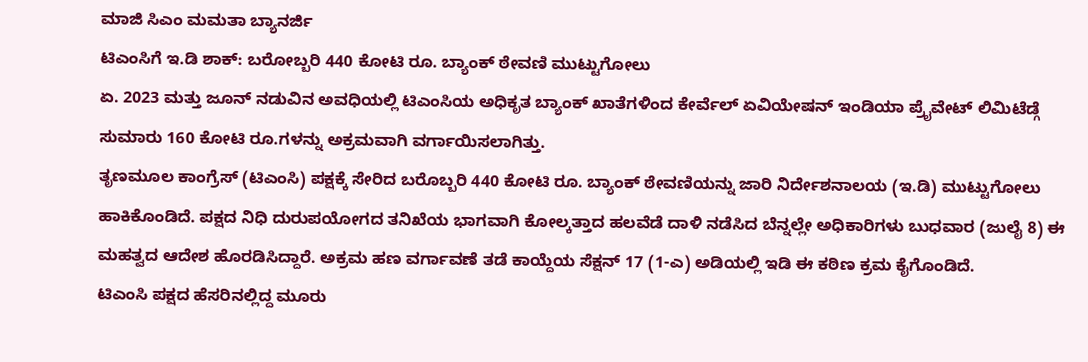ಮಾಜಿ ಸಿಎಂ ಮಮತಾ ಬ್ಯಾನರ್ಜಿ
ಟಿಎಂಸಿಗೆ ಇ.ಡಿ ಶಾಕ್: ಬರೋಬ್ಬರಿ 440 ಕೋಟಿ ರೂ. ಬ್ಯಾಂಕ್ ಠೇವಣಿ ಮುಟ್ಟುಗೋಲು
ಏ. 2023 ಮತ್ತು ಜೂನ್ ನಡುವಿನ ಅವಧಿಯಲ್ಲಿ ಟಿಎಂಸಿಯ ಅಧಿಕೃತ ಬ್ಯಾಂಕ್ ಖಾತೆಗಳಿಂದ ಕೇರ್ವೆಲ್ ಏವಿಯೇಷನ್ ಇಂಡಿಯಾ ಪ್ರೈವೇಟ್ ಲಿಮಿಟೆಡ್ಗೆ ಸುಮಾರು 160 ಕೋಟಿ ರೂ.ಗಳನ್ನು ಅಕ್ರಮವಾಗಿ ವರ್ಗಾಯಿಸಲಾಗಿತ್ತು.
ತೃಣಮೂಲ ಕಾಂಗ್ರೆಸ್ (ಟಿಎಂಸಿ) ಪಕ್ಷಕ್ಕೆ ಸೇರಿದ ಬರೊಬ್ಬರಿ 440 ಕೋಟಿ ರೂ. ಬ್ಯಾಂಕ್ ಠೇವಣಿಯನ್ನು ಜಾರಿ ನಿರ್ದೇಶನಾಲಯ (ಇ.ಡಿ) ಮುಟ್ಟುಗೋಲು ಹಾಕಿಕೊಂಡಿದೆ. ಪಕ್ಷದ ನಿಧಿ ದುರುಪಯೋಗದ ತನಿಖೆಯ ಭಾಗವಾಗಿ ಕೋಲ್ಕತ್ತಾದ ಹಲವೆಡೆ ದಾಳಿ ನಡೆಸಿದ ಬೆನ್ನಲ್ಲೇ ಅಧಿಕಾರಿಗಳು ಬುಧವಾರ (ಜುಲೈ 8) ಈ ಮಹತ್ವದ ಆದೇಶ ಹೊರಡಿಸಿದ್ದಾರೆ. ಅಕ್ರಮ ಹಣ ವರ್ಗಾವಣೆ ತಡೆ ಕಾಯ್ದೆಯ ಸೆಕ್ಷನ್ 17 (1-ಎ) ಅಡಿಯಲ್ಲಿ ಇಡಿ ಈ ಕಠಿಣ ಕ್ರಮ ಕೈಗೊಂಡಿದೆ.
ಟಿಎಂಸಿ ಪಕ್ಷದ ಹೆಸರಿನಲ್ಲಿದ್ದ ಮೂರು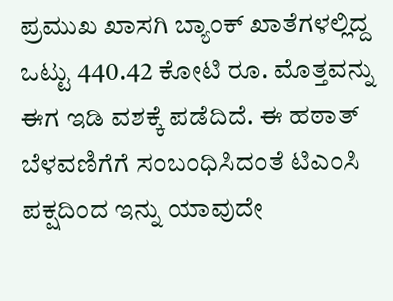ಪ್ರಮುಖ ಖಾಸಗಿ ಬ್ಯಾಂಕ್ ಖಾತೆಗಳಲ್ಲಿದ್ದ ಒಟ್ಟು 440.42 ಕೋಟಿ ರೂ. ಮೊತ್ತವನ್ನು ಈಗ ಇಡಿ ವಶಕ್ಕೆ ಪಡೆದಿದೆ. ಈ ಹಠಾತ್ ಬೆಳವಣಿಗೆಗೆ ಸಂಬಂಧಿಸಿದಂತೆ ಟಿಎಂಸಿ ಪಕ್ಷದಿಂದ ಇನ್ನು ಯಾವುದೇ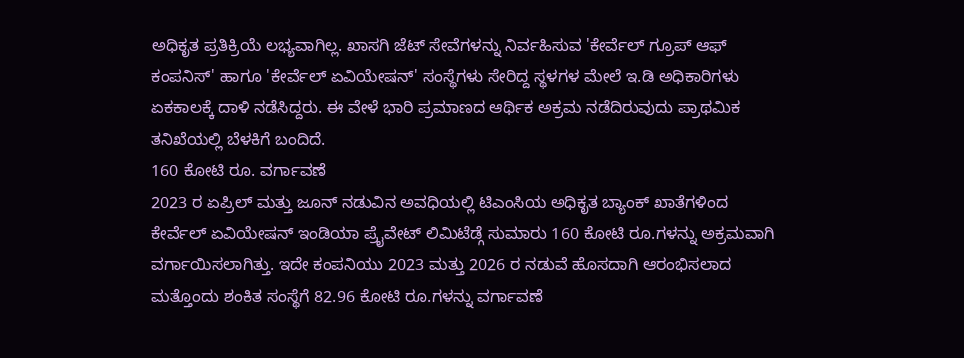ಅಧಿಕೃತ ಪ್ರತಿಕ್ರಿಯೆ ಲಭ್ಯವಾಗಿಲ್ಲ. ಖಾಸಗಿ ಜೆಟ್ ಸೇವೆಗಳನ್ನು ನಿರ್ವಹಿಸುವ 'ಕೇರ್ವೆಲ್ ಗ್ರೂಪ್ ಆಫ್ ಕಂಪನಿಸ್' ಹಾಗೂ 'ಕೇರ್ವೆಲ್ ಏವಿಯೇಷನ್' ಸಂಸ್ಥೆಗಳು ಸೇರಿದ್ದ ಸ್ಥಳಗಳ ಮೇಲೆ ಇ.ಡಿ ಅಧಿಕಾರಿಗಳು ಏಕಕಾಲಕ್ಕೆ ದಾಳಿ ನಡೆಸಿದ್ದರು. ಈ ವೇಳೆ ಭಾರಿ ಪ್ರಮಾಣದ ಆರ್ಥಿಕ ಅಕ್ರಮ ನಡೆದಿರುವುದು ಪ್ರಾಥಮಿಕ ತನಿಖೆಯಲ್ಲಿ ಬೆಳಕಿಗೆ ಬಂದಿದೆ.
160 ಕೋಟಿ ರೂ. ವರ್ಗಾವಣೆ
2023 ರ ಏಪ್ರಿಲ್ ಮತ್ತು ಜೂನ್ ನಡುವಿನ ಅವಧಿಯಲ್ಲಿ ಟಿಎಂಸಿಯ ಅಧಿಕೃತ ಬ್ಯಾಂಕ್ ಖಾತೆಗಳಿಂದ ಕೇರ್ವೆಲ್ ಏವಿಯೇಷನ್ ಇಂಡಿಯಾ ಪ್ರೈವೇಟ್ ಲಿಮಿಟೆಡ್ಗೆ ಸುಮಾರು 160 ಕೋಟಿ ರೂ.ಗಳನ್ನು ಅಕ್ರಮವಾಗಿ ವರ್ಗಾಯಿಸಲಾಗಿತ್ತು. ಇದೇ ಕಂಪನಿಯು 2023 ಮತ್ತು 2026 ರ ನಡುವೆ ಹೊಸದಾಗಿ ಆರಂಭಿಸಲಾದ ಮತ್ತೊಂದು ಶಂಕಿತ ಸಂಸ್ಥೆಗೆ 82.96 ಕೋಟಿ ರೂ.ಗಳನ್ನು ವರ್ಗಾವಣೆ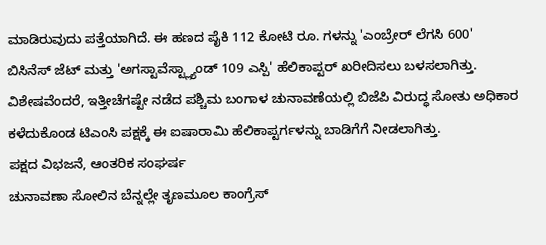ಮಾಡಿರುವುದು ಪತ್ತೆಯಾಗಿದೆ. ಈ ಹಣದ ಪೈಕಿ 112 ಕೋಟಿ ರೂ. ಗಳನ್ನು 'ಎಂಬ್ರೇರ್ ಲೆಗಸಿ 600' ಬಿಸಿನೆಸ್ ಜೆಟ್ ಮತ್ತು 'ಅಗಸ್ಟಾವೆಸ್ಟ್ಲ್ಯಾಂಡ್ 109 ಎಸ್ಪಿ' ಹೆಲಿಕಾಪ್ಟರ್ ಖರೀದಿಸಲು ಬಳಸಲಾಗಿತ್ತು. ವಿಶೇಷವೆಂದರೆ, ಇತ್ತೀಚೆಗಷ್ಟೇ ನಡೆದ ಪಶ್ಚಿಮ ಬಂಗಾಳ ಚುನಾವಣೆಯಲ್ಲಿ ಬಿಜೆಪಿ ವಿರುದ್ಧ ಸೋತು ಅಧಿಕಾರ ಕಳೆದುಕೊಂಡ ಟಿಎಂಸಿ ಪಕ್ಷಕ್ಕೆ ಈ ಐಷಾರಾಮಿ ಹೆಲಿಕಾಪ್ಟರ್ಗಳನ್ನು ಬಾಡಿಗೆಗೆ ನೀಡಲಾಗಿತ್ತು.
ಪಕ್ಷದ ವಿಭಜನೆ, ಆಂತರಿಕ ಸಂಘರ್ಷ
ಚುನಾವಣಾ ಸೋಲಿನ ಬೆನ್ನಲ್ಲೇ ತೃಣಮೂಲ ಕಾಂಗ್ರೆಸ್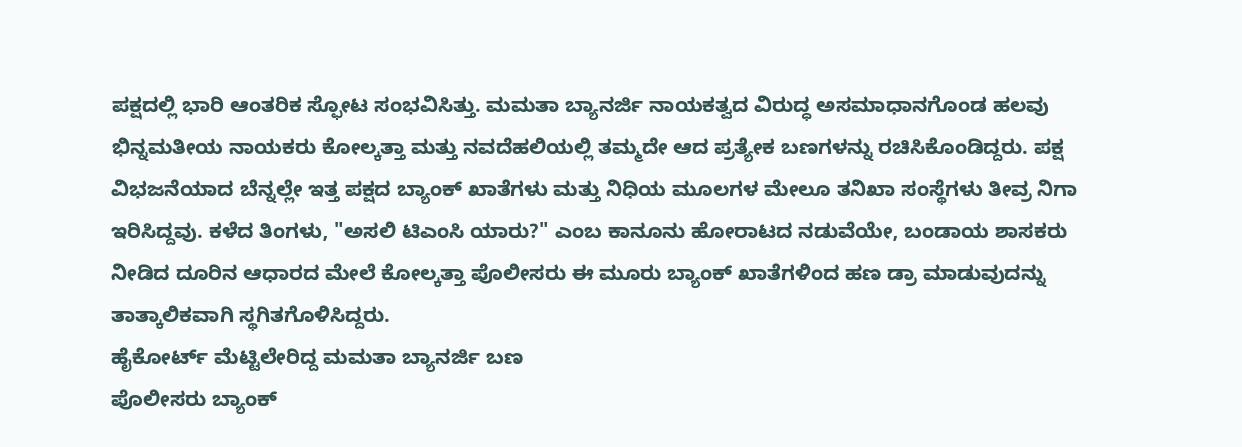ಪಕ್ಷದಲ್ಲಿ ಭಾರಿ ಆಂತರಿಕ ಸ್ಫೋಟ ಸಂಭವಿಸಿತ್ತು. ಮಮತಾ ಬ್ಯಾನರ್ಜಿ ನಾಯಕತ್ವದ ವಿರುದ್ಧ ಅಸಮಾಧಾನಗೊಂಡ ಹಲವು ಭಿನ್ನಮತೀಯ ನಾಯಕರು ಕೋಲ್ಕತ್ತಾ ಮತ್ತು ನವದೆಹಲಿಯಲ್ಲಿ ತಮ್ಮದೇ ಆದ ಪ್ರತ್ಯೇಕ ಬಣಗಳನ್ನು ರಚಿಸಿಕೊಂಡಿದ್ದರು. ಪಕ್ಷ ವಿಭಜನೆಯಾದ ಬೆನ್ನಲ್ಲೇ ಇತ್ತ ಪಕ್ಷದ ಬ್ಯಾಂಕ್ ಖಾತೆಗಳು ಮತ್ತು ನಿಧಿಯ ಮೂಲಗಳ ಮೇಲೂ ತನಿಖಾ ಸಂಸ್ಥೆಗಳು ತೀವ್ರ ನಿಗಾ ಇರಿಸಿದ್ದವು. ಕಳೆದ ತಿಂಗಳು, "ಅಸಲಿ ಟಿಎಂಸಿ ಯಾರು?" ಎಂಬ ಕಾನೂನು ಹೋರಾಟದ ನಡುವೆಯೇ, ಬಂಡಾಯ ಶಾಸಕರು ನೀಡಿದ ದೂರಿನ ಆಧಾರದ ಮೇಲೆ ಕೋಲ್ಕತ್ತಾ ಪೊಲೀಸರು ಈ ಮೂರು ಬ್ಯಾಂಕ್ ಖಾತೆಗಳಿಂದ ಹಣ ಡ್ರಾ ಮಾಡುವುದನ್ನು ತಾತ್ಕಾಲಿಕವಾಗಿ ಸ್ಥಗಿತಗೊಳಿಸಿದ್ದರು.
ಹೈಕೋರ್ಟ್ ಮೆಟ್ಟಿಲೇರಿದ್ದ ಮಮತಾ ಬ್ಯಾನರ್ಜಿ ಬಣ
ಪೊಲೀಸರು ಬ್ಯಾಂಕ್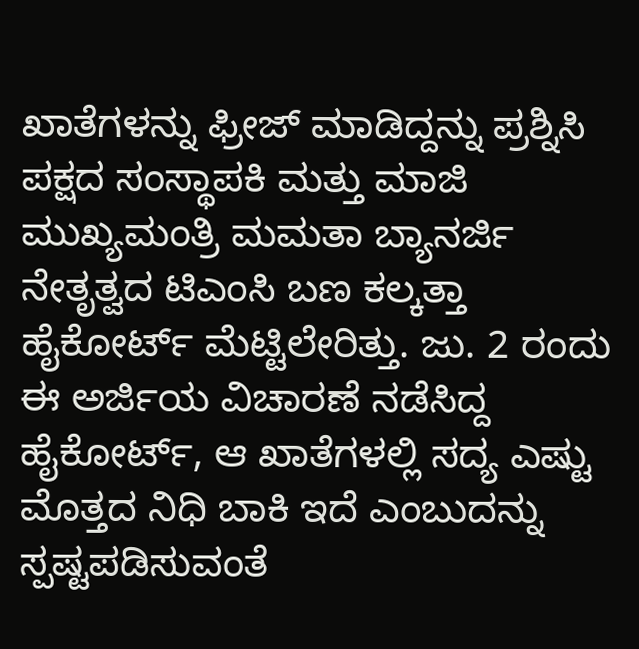ಖಾತೆಗಳನ್ನು ಫ್ರೀಜ್ ಮಾಡಿದ್ದನ್ನು ಪ್ರಶ್ನಿಸಿ ಪಕ್ಷದ ಸಂಸ್ಥಾಪಕಿ ಮತ್ತು ಮಾಜಿ ಮುಖ್ಯಮಂತ್ರಿ ಮಮತಾ ಬ್ಯಾನರ್ಜಿ ನೇತೃತ್ವದ ಟಿಎಂಸಿ ಬಣ ಕಲ್ಕತ್ತಾ ಹೈಕೋರ್ಟ್ ಮೆಟ್ಟಿಲೇರಿತ್ತು. ಜು. 2 ರಂದು ಈ ಅರ್ಜಿಯ ವಿಚಾರಣೆ ನಡೆಸಿದ್ದ ಹೈಕೋರ್ಟ್, ಆ ಖಾತೆಗಳಲ್ಲಿ ಸದ್ಯ ಎಷ್ಟು ಮೊತ್ತದ ನಿಧಿ ಬಾಕಿ ಇದೆ ಎಂಬುದನ್ನು ಸ್ಪಷ್ಟಪಡಿಸುವಂತೆ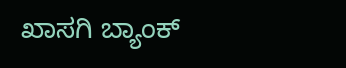ಖಾಸಗಿ ಬ್ಯಾಂಕ್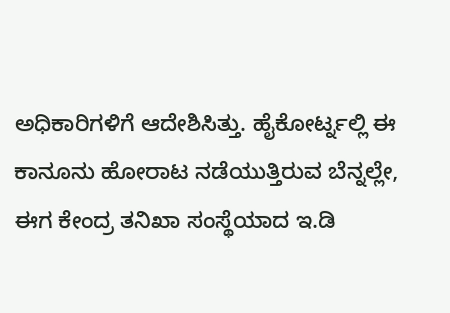ಅಧಿಕಾರಿಗಳಿಗೆ ಆದೇಶಿಸಿತ್ತು. ಹೈಕೋರ್ಟ್ನಲ್ಲಿ ಈ ಕಾನೂನು ಹೋರಾಟ ನಡೆಯುತ್ತಿರುವ ಬೆನ್ನಲ್ಲೇ, ಈಗ ಕೇಂದ್ರ ತನಿಖಾ ಸಂಸ್ಥೆಯಾದ ಇ.ಡಿ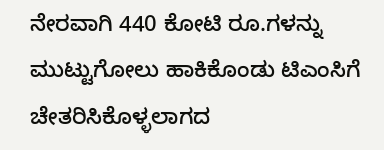ನೇರವಾಗಿ 440 ಕೋಟಿ ರೂ.ಗಳನ್ನು ಮುಟ್ಟುಗೋಲು ಹಾಕಿಕೊಂಡು ಟಿಎಂಸಿಗೆ ಚೇತರಿಸಿಕೊಳ್ಳಲಾಗದ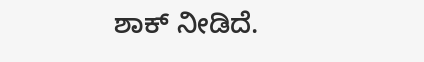ಶಾಕ್ ನೀಡಿದೆ.